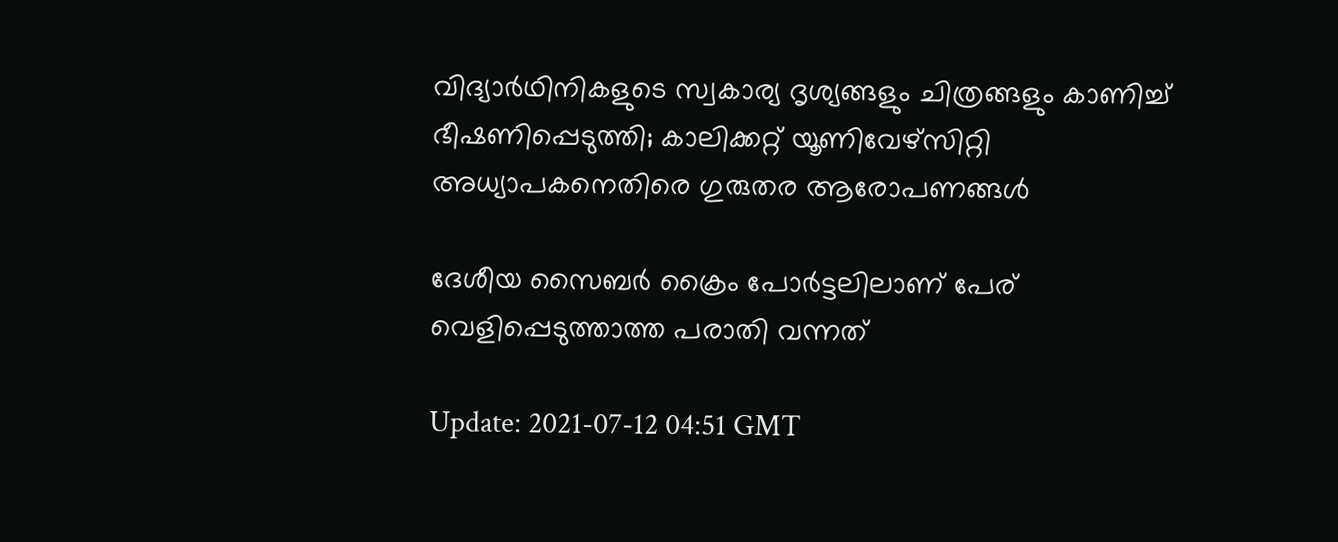വിദ്യാര്‍ഥിനികളുടെ സ്വകാര്യ ദൃശ്യങ്ങളും ചിത്രങ്ങളും കാണിച്ച് ഭീഷണിപ്പെടുത്തി; കാലിക്കറ്റ് യൂണിവേഴ്സിറ്റി അധ്യാപകനെതിരെ ഗുരുതര ആരോപണങ്ങള്‍

ദേശീയ സൈബർ ക്രൈം പോർട്ടലിലാണ് പേര് വെളിപ്പെടുത്താത്ത പരാതി വന്നത്

Update: 2021-07-12 04:51 GMT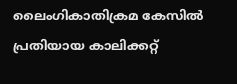ലൈംഗികാതിക്രമ കേസില്‍ പ്രതിയായ കാലിക്കറ്റ്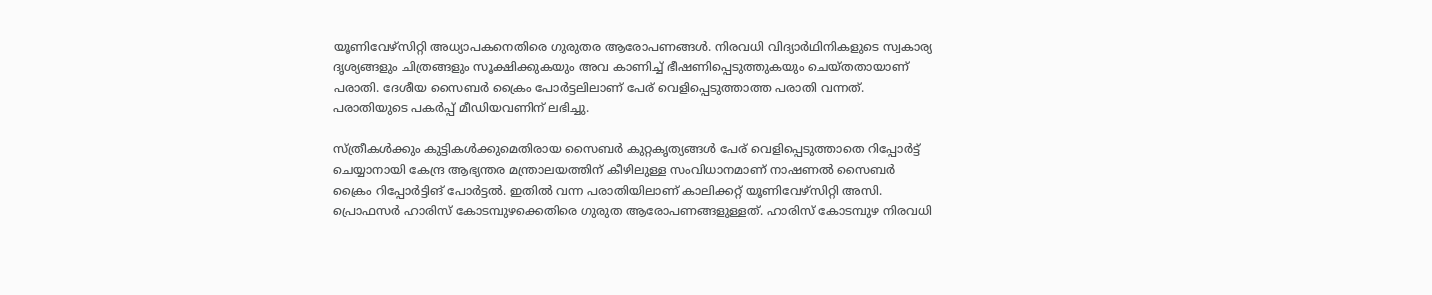യൂണിവേഴ്സിറ്റി അധ്യാപകനെതിരെ ഗുരുതര ആരോപണങ്ങള്‍. നിരവധി വിദ്യാർഥിനികളുടെ സ്വകാര്യ ദൃശ്യങ്ങളും ചിത്രങ്ങളും സൂക്ഷിക്കുകയും അവ കാണിച്ച് ഭീഷണിപ്പെടുത്തുകയും ചെയ്തതായാണ് പരാതി. ദേശീയ സൈബർ ക്രൈം പോർട്ടലിലാണ് പേര് വെളിപ്പെടുത്താത്ത പരാതി വന്നത്. പരാതിയുടെ പകർപ്പ് മീഡിയവണിന് ലഭിച്ചു.

സ്ത്രീകള്‍ക്കും കുട്ടികള്‍ക്കുമെതിരായ സൈബർ കുറ്റകൃത്യങ്ങള്‍ പേര് വെളിപ്പെടുത്താതെ റിപ്പോർട്ട് ചെയ്യാനായി കേന്ദ്ര ആഭ്യന്തര മന്ത്രാലയത്തിന് കീഴിലുള്ള സംവിധാനമാണ് നാഷണല്‍ സൈബർ ക്രൈം റിപ്പോർട്ടിങ് പോർട്ടല്‍. ഇതില്‍ വന്ന പരാതിയിലാണ് കാലിക്കറ്റ് യൂണിവേഴ്സിറ്റി അസി. പ്രൊഫസർ ഹാരിസ് കോടമ്പുഴക്കെതിരെ ഗുരുത ആരോപണങ്ങളുള്ളത്. ഹാരിസ് കോടമ്പുഴ നിരവധി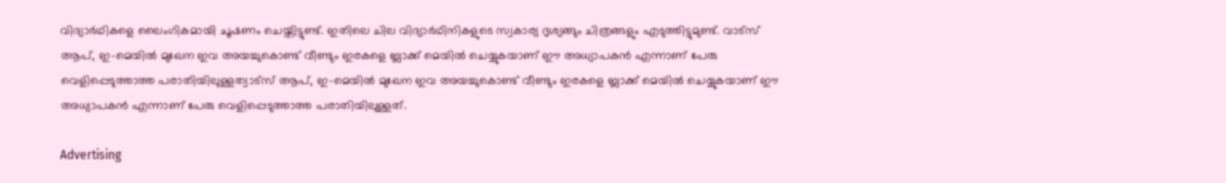വിദ്യാർഥികളെ ലൈംഗികമായി ചൂഷണം ചെയ്തിട്ടുണ്ട്. ഇതിലെ ചില വിദ്യാർഥിനികളുടെ സ്വകാര്യ ദൃശ്യങ്ങും ചിത്രങ്ങളും എടുത്തിട്ടുമുണ്ട്. വാട്സ് ആപ്, ഇ-മെയില്‍ മുഖേന ഇവ അയച്ചുകൊണ്ട് വീണ്ടും ഇരകളെ ബ്ലാക്ക് മെയില്‍ ചെയ്യുകയാണ് ഈ അധ്യാപകന്‍ എന്നാണ് പേരു വെളിപ്പെടുത്താത്ത പരാതിയിലുള്ളത്വാട്സ് ആപ്, ഇ-മെയില്‍ മുഖേന ഇവ അയച്ചുകൊണ്ട് വീണ്ടും ഇരകളെ ബ്ലാക്ക് മെയില്‍ ചെയ്യുകയാണ് ഈ അധ്യാപകന്‍ എന്നാണ് പേരു വെളിപ്പെടുത്താത്ത പരാതിയിലുള്ളത്.

Advertising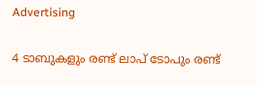Advertising

4 ടാബുകളും രണ്ട് ലാപ് ടോപും രണ്ട്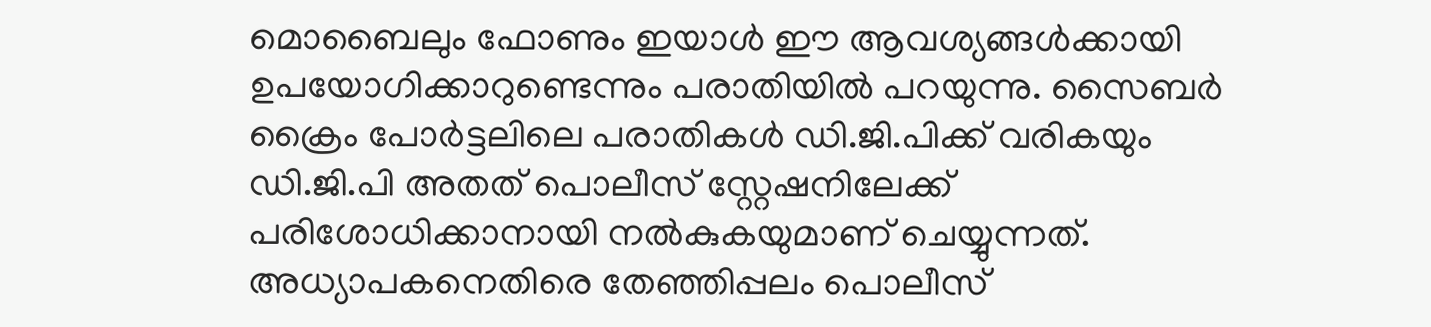മൊബൈലും ഫോണും ഇയാള്‍ ഈ ആവശ്യങ്ങള്‍ക്കായി ഉപയോഗിക്കാറുണ്ടെന്നും പരാതിയില്‍ പറയുന്നു. സൈബർ ക്രൈം പോർട്ടലിലെ പരാതികള്‍ ഡി.ജി.പിക്ക് വരികയും ഡി.ജി.പി അതത് പൊലീസ് സ്റ്റേഷനിലേക്ക് പരിശോധിക്കാനായി നല്‍കുകയുമാണ് ചെയ്യുന്നത്. അധ്യാപകനെതിരെ തേഞ്ഞിപ്പലം പൊലീസ്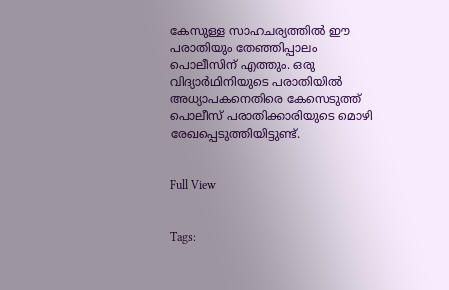കേസുള്ള സാഹചര്യത്തില്‍ ഈ പരാതിയും തേഞ്ഞിപ്പാലം പൊലീസിന് എത്തും. ഒരു വിദ്യാർഥിനിയുടെ പരാതിയില്‍ അധ്യാപകനെതിരെ കേസെടുത്ത് പൊലീസ് പരാതിക്കാരിയുടെ മൊഴി രേഖപ്പെടുത്തിയിട്ടുണ്ട്.


Full View


Tags: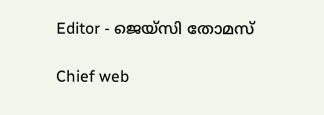Editor - ജെയ്സി തോമസ്

Chief web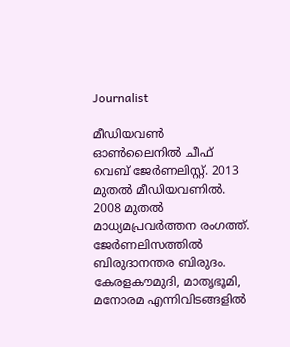Journalist

മീഡിയവൺ ഓൺലൈനിൽ ചീഫ് വെബ് ജേർണലിസ്റ്റ്. 2013 മുതൽ മീഡിയവണിൽ. 2008 മുതൽ മാധ്യമപ്രവർത്തന രംഗത്ത്. ജേർണലിസത്തിൽ ബിരുദാനന്തര ബിരുദം. കേരളകൗമുദി, മാതൃഭൂമി, മനോരമ എന്നിവിടങ്ങളിൽ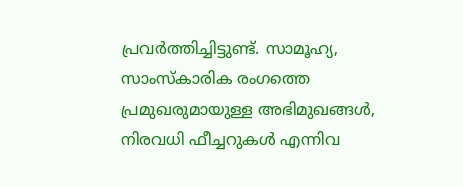പ്രവർത്തിച്ചിട്ടുണ്ട്. സാമൂഹ്യ, സാംസ്‌കാരിക രംഗത്തെ പ്രമുഖരുമായുള്ള അഭിമുഖങ്ങൾ, നിരവധി ഫീച്ചറുകൾ എന്നിവ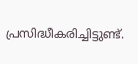പ്രസിദ്ധീകരിച്ചിട്ടുണ്ട്.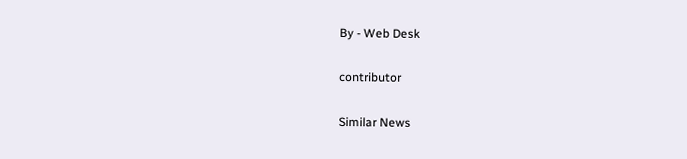By - Web Desk

contributor

Similar News